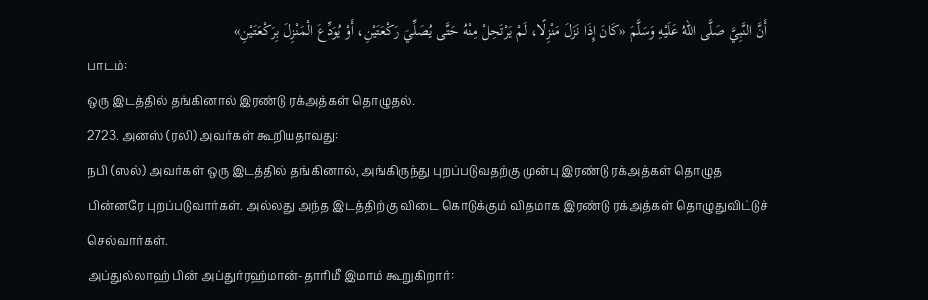أَنَّ النَّبِيَّ صَلَّى اللهُ عَلَيْهِ وَسَلَّمَ «كَانَ إِذَا نَزَلَ مَنْزِلًا، لَمْ يَرْتَحِلْ مِنْهُ حَتَّى يُصَلِّيَ رَكْعَتَيْنِ، أَوْ يُوَدِّعَ الْمَنْزِلَ بِرَكْعَتَيْنِ»
பாடம்:
ஒரு இடத்தில் தங்கினால் இரண்டு ரக்அத்கள் தொழுதல்.
2723. அனஸ் (ரலி) அவர்கள் கூறியதாவது:
நபி (ஸல்) அவர்கள் ஒரு இடத்தில் தங்கினால், அங்கிருந்து புறப்படுவதற்கு முன்பு இரண்டு ரக்அத்கள் தொழுத பின்னரே புறப்படுவார்கள். அல்லது அந்த இடத்திற்கு விடை கொடுக்கும் விதமாக இரண்டு ரக்அத்கள் தொழுதுவிட்டுச் செல்வார்கள்.
அப்துல்லாஹ் பின் அப்துர்ரஹ்மான்-தாரிமீ இமாம் கூறுகிறார்: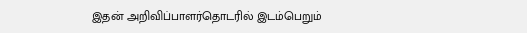இதன் அறிவிப்பாளர்தொடரில் இடம்பெறும்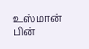உஸ்மான் பின்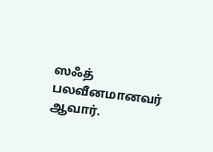ஸஃத் பலவீனமானவர் ஆவார்.